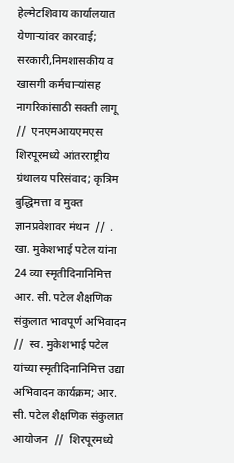हेल्मेटशिवाय कार्यालयात येणाऱ्यांवर कारवाई; सरकारी,निमशासकीय व खासगी कर्मचाऱ्यांसह नागरिकांसाठी सक्ती लागू  //  एनएमआयएमएस शिरपूरमध्ये आंतरराष्ट्रीय ग्रंथालय परिसंवाद; कृत्रिम बुद्धिमत्ता व मुक्त ज्ञानप्रवेशावर मंथन  //  . खा. मुकेशभाई पटेल यांना 24 व्या स्मृतीदिनानिमित्त आर. सी. पटेल शैक्षणिक संकुलात भावपूर्ण अभिवादन  //  स्व. मुकेशभाई पटेल यांच्या स्मृतीदिनानिमित्त उद्या अभिवादन कार्यक्रम; आर. सी. पटेल शैक्षणिक संकुलात आयोजन  //  शिरपूरमध्ये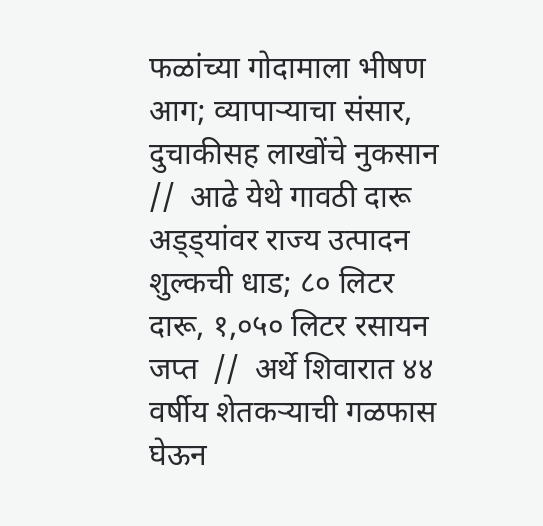फळांच्या गोदामाला भीषण आग; व्यापाऱ्याचा संसार, दुचाकीसह लाखोंचे नुकसान  //  आढे येथे गावठी दारू अड्ड्यांवर राज्य उत्पादन शुल्कची धाड; ८० लिटर दारू, १,०५० लिटर रसायन जप्त  //  अर्थे शिवारात ४४ वर्षीय शेतकऱ्याची गळफास घेऊन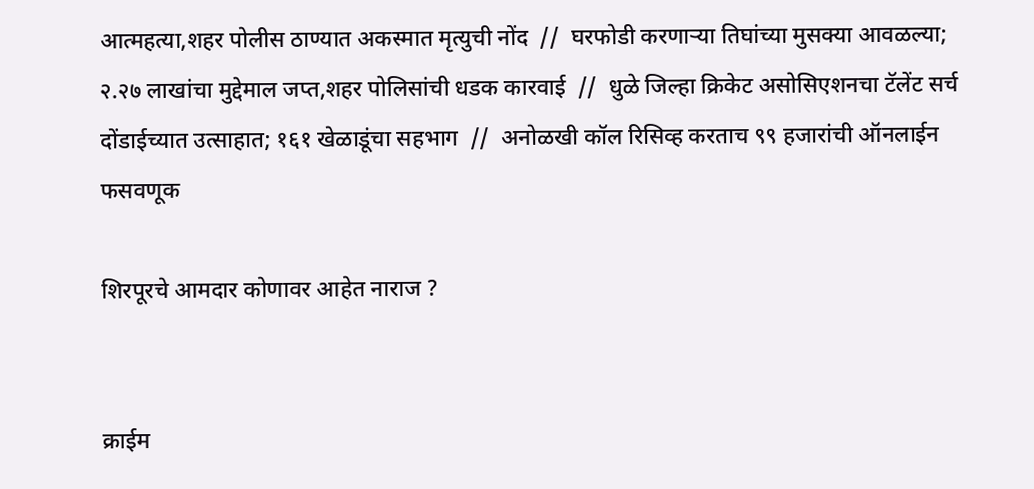आत्महत्या,शहर पोलीस ठाण्यात अकस्मात मृत्युची नोंद  //  घरफोडी करणाऱ्या तिघांच्या मुसक्या आवळल्या; २.२७ लाखांचा मुद्देमाल जप्त,शहर पोलिसांची धडक कारवाई  //  धुळे जिल्हा क्रिकेट असोसिएशनचा टॅलेंट सर्च दोंडाईच्यात उत्साहात; १६१ खेळाडूंचा सहभाग  //  अनोळखी कॉल रिसिव्ह करताच ९९ हजारांची ऑनलाईन फसवणूक

शिरपूरचे आमदार कोणावर आहेत नाराज ?


क्राईम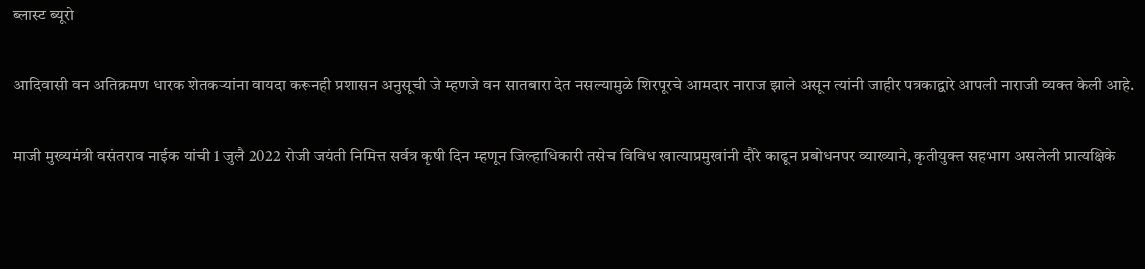ब्लास्ट ब्यूरो

आदिवासी वन अतिक्रमण धारक शेतकऱ्यांना वायदा करूनही प्रशासन अनुसूची जे म्हणजे वन सातबारा देत नसल्यामुळे शिरपूरचे आमदार नाराज झाले असून त्यांनी जाहीर पत्रकाद्वारे आपली नाराजी व्यक्त केली आहे.

माजी मुख्यमंत्री वसंतराव नाईक यांची 1 जुलै 2022 रोजी जयंती निमित्त सर्वत्र कृषी दिन म्हणून जिल्हाधिकारी तसेच विविध खात्याप्रमुखांनी दौरे काढून प्रबोधनपर व्याख्याने, कृतीयुक्त सहभाग असलेली प्रात्यक्षिके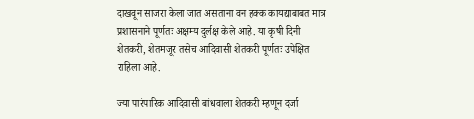दाखवून साजरा केला जात असताना वन हक्क कायद्याबाबत मात्र प्रशासनाने पूर्णतः अक्षम्य दुर्लक्ष केले आहे. या कृषी दिनी शेतकरी, शेतमजूर तसेच आदिवासी शेतकरी पूर्णतः उपेक्षित राहिला आहे.

ज्या पारंपारिक आदिवासी बांधवाला शेतकरी म्हणून दर्जा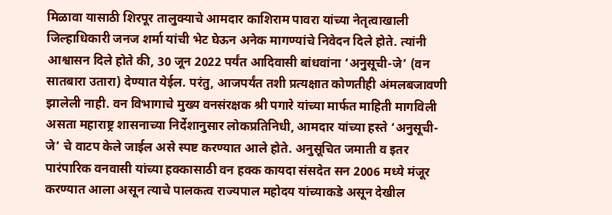मिळावा यासाठी शिरपूर तालुक्याचे आमदार काशिराम पावरा यांच्या नेतृत्वाखाली जिल्हाधिकारी जनज शर्मा यांची भेट घेऊन अनेक मागण्यांचे निवेदन दिले होते. त्यांनी आश्वासन दिले होते की, 30 जून 2022 पर्यंत आदिवासी बांधवांना ‘अनुसूची-जे’ (वन सातबारा उतारा) देण्यात येईल. परंतु, आजपर्यंत तशी प्रत्यक्षात कोणतीही अंमलबजावणी झालेली नाही. वन विभागाचे मुख्य वनसंरक्षक श्री पगारे यांच्या मार्फत माहिती मागविली असता महाराष्ट्र शासनाच्या निर्देशानुसार लोकप्रतिनिधी, आमदार यांच्या हस्ते ‘अनुसूची-जे’ चे वाटप केले जाईल असे स्पष्ट करण्यात आले होते. अनुसूचित जमाती व इतर पारंपारिक वनवासी यांच्या हक्कासाठी वन हक्क कायदा संसदेत सन 2006 मध्ये मंजूर करण्यात आला असून त्याचे पालकत्व राज्यपाल महोदय यांच्याकडे असून देखील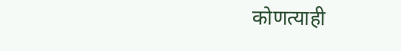कोणत्याही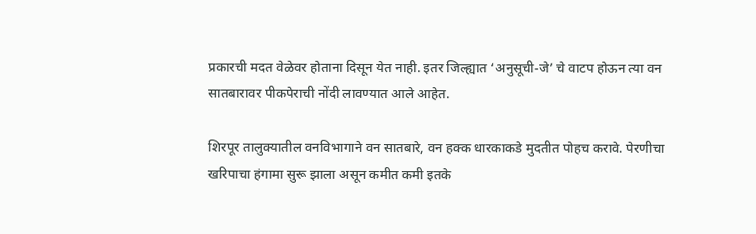प्रकारची मदत वेळेवर होताना दिसून येत नाही. इतर जिल्ह्यात ‘अनुसूची-जे’ चे वाटप होऊन त्या वन सातबारावर पीकपेराची नोंदी लावण्यात आले आहेत.

शिरपूर तालुक्यातील वनविभागाने वन सातबारे, वन हक्क धारकाकडे मुदतीत पोहच करावे. पेरणीचा खरिपाचा हंगामा सुरू झाला असून कमीत कमी इतके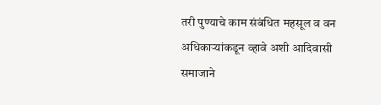तरी पुण्याचे काम संबंधित महसूल व वन अधिकाऱ्यांकडून व्हावे अशी आदिवासी समाजाने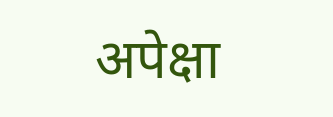अपेक्षा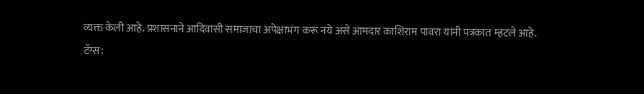व्यक्त केली आहे. प्रशासनाने आदिवासी समाजाचा अपेक्षाभंग करू नये असे आमदार काशिराम पावरा यांनी पत्रकात म्हटले आहे.
टॅग्स: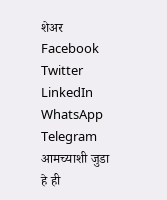शेअर
Facebook
Twitter
LinkedIn
WhatsApp
Telegram
आमच्याशी जुडा
हे ही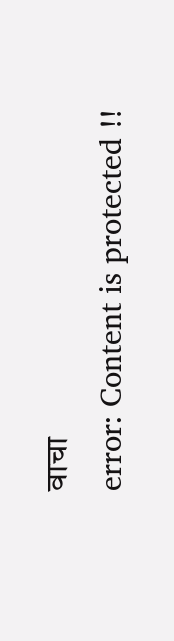वाचा
error: Content is protected !!